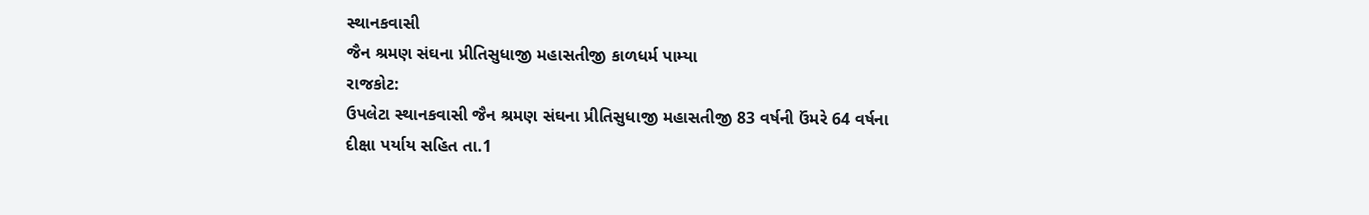સ્થાનકવાસી
જૈન શ્રમણ સંઘના પ્રીતિસુધાજી મહાસતીજી કાળધર્મ પામ્યા
રાજકોટ:
ઉપલેટા સ્થાનકવાસી જૈન શ્રમણ સંઘના પ્રીતિસુધાજી મહાસતીજી 83 વર્ષની ઉંમરે 64 વર્ષના
દીક્ષા પર્યાય સહિત તા.1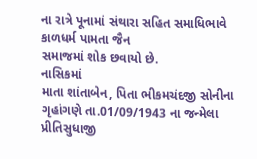ના રાત્રે પૂનામાં સંથારા સહિત સમાધિભાવે કાળધર્મ પામતા જૈન
સમાજમાં શોક છવાયો છે.
નાસિકમાં
માતા શાંતાબેન, પિતા ભીકમચંદજી સોનીના ગૃહાંગણે તા.01/09/1943 ના જન્મેલા પ્રીતિસુધાજી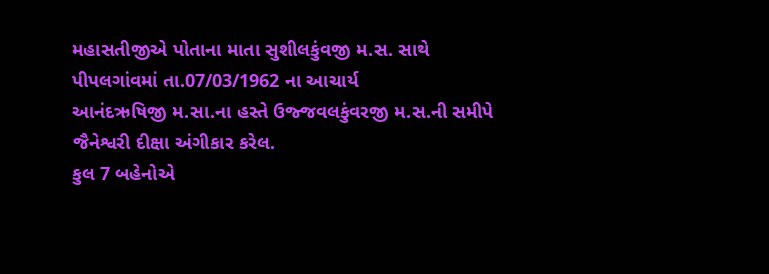મહાસતીજીએ પોતાના માતા સુશીલકુંવજી મ.સ. સાથે પીપલગાંવમાં તા.07/03/1962 ના આચાર્ય
આનંદઋષિજી મ.સા.ના હસ્તે ઉજ્જવલકુંવરજી મ.સ.ની સમીપે જૈનેશ્વરી દીક્ષા અંગીકાર કરેલ.
કુલ 7 બહેનોએ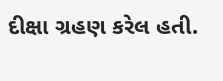દીક્ષા ગ્રહણ કરેલ હતી.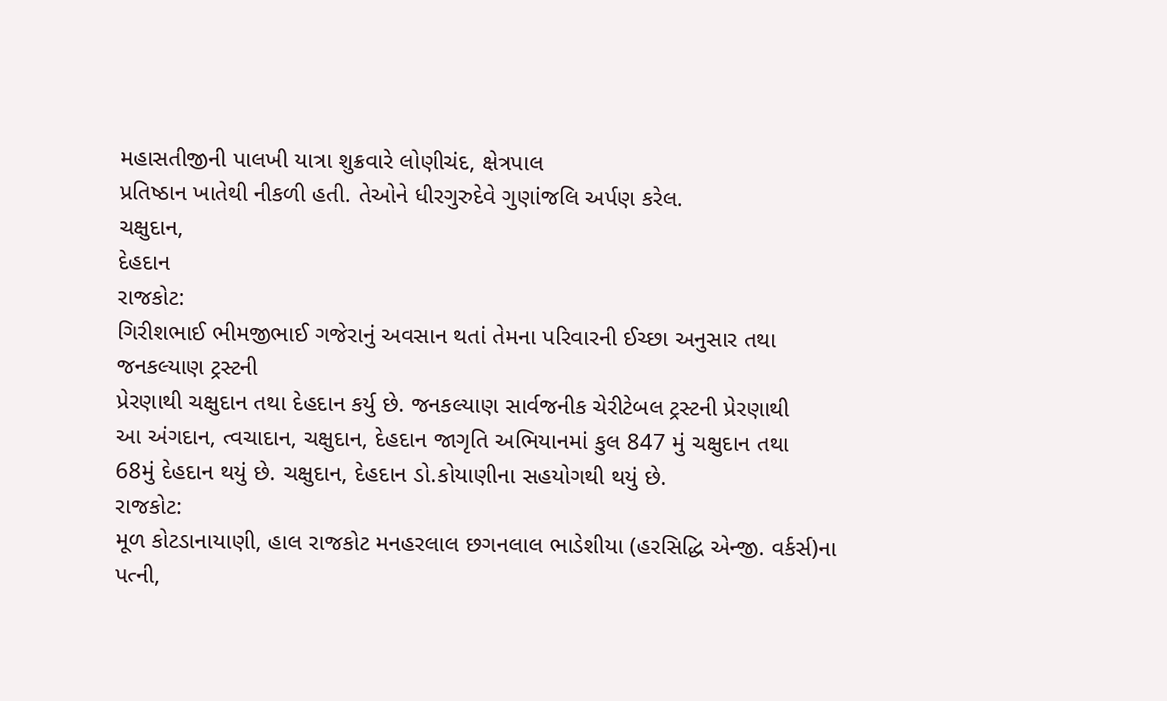મહાસતીજીની પાલખી યાત્રા શુક્રવારે લોણીચંદ, ક્ષેત્રપાલ
પ્રતિષ્ઠાન ખાતેથી નીકળી હતી. તેઓને ધીરગુરુદેવે ગુણાંજલિ અર્પણ કરેલ.
ચક્ષુદાન,
દેહદાન
રાજકોટ:
ગિરીશભાઈ ભીમજીભાઈ ગજેરાનું અવસાન થતાં તેમના પરિવારની ઈચ્છા અનુસાર તથા જનકલ્યાણ ટ્રસ્ટની
પ્રેરણાથી ચક્ષુદાન તથા દેહદાન કર્યુ છે. જનકલ્યાણ સાર્વજનીક ચેરીટેબલ ટ્રસ્ટની પ્રેરણાથી
આ અંગદાન, ત્વચાદાન, ચક્ષુદાન, દેહદાન જાગૃતિ અભિયાનમાં કુલ 847 મું ચક્ષુદાન તથા
68મું દેહદાન થયું છે. ચક્ષુદાન, દેહદાન ડો.કોયાણીના સહયોગથી થયું છે.
રાજકોટ:
મૂળ કોટડાનાયાણી, હાલ રાજકોટ મનહરલાલ છગનલાલ ભાડેશીયા (હરસિદ્ધિ એન્જી. વર્કર્સ)ના
પત્ની,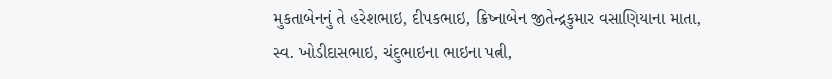મુકતાબેનનું તે હરેશભાઇ, દીપકભાઇ, ક્રિષ્નાબેન જીતેન્દ્રકુમાર વસાણિયાના માતા,
સ્વ. ખોડીદાસભાઇ, ચંદુભાઇના ભાઇના પત્ની,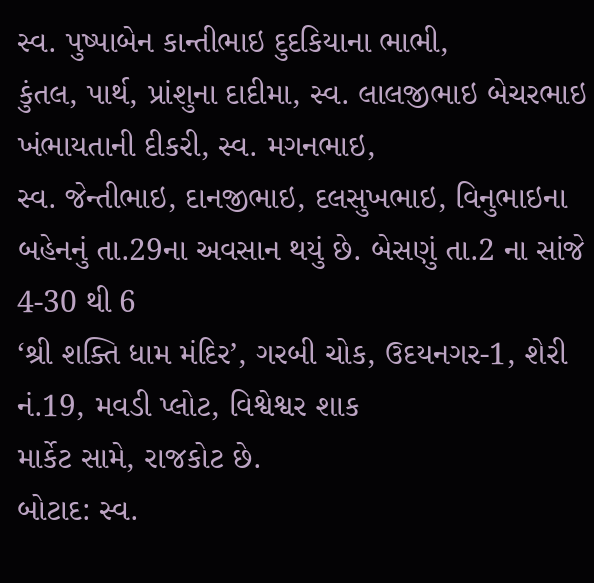સ્વ. પુષ્પાબેન કાન્તીભાઇ દુદકિયાના ભાભી,
કુંતલ, પાર્થ, પ્રાંશુના દાદીમા, સ્વ. લાલજીભાઇ બેચરભાઇ ખંભાયતાની દીકરી, સ્વ. મગનભાઇ,
સ્વ. જેન્તીભાઇ, દાનજીભાઇ, દલસુખભાઇ, વિનુભાઇના બહેનનું તા.29ના અવસાન થયું છે. બેસણું તા.2 ના સાંજે 4-30 થી 6
‘શ્રી શક્તિ ધામ મંદિર’, ગરબી ચોક, ઉદયનગર-1, શેરી નં.19, મવડી પ્લોટ, વિશ્વેશ્વર શાક
માર્કેટ સામે, રાજકોટ છે.
બોટાદ: સ્વ.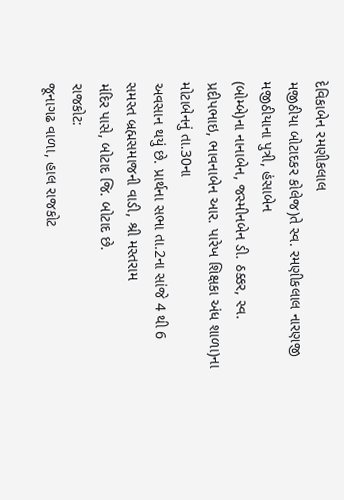દેવિકાબેન રમણીકલાલ
મજીઠીયા બોટાદકર કોલેજ)તે સ્વ. રમણીકલાલ નારણજી મજીઠીયાના પુત્રી, હંસાબેન
(બોમ્બે)ના નાનાબેન, જસ્મીનબેન ડી. ઠક્કર, સ્વ.
પ્રદીપભાઇ, ભાવનાબેન આર. પારેખ શિક્ષકા અંધ શાળા)ના મોટાબેનનું તા.30ના
અવસાન થયું છે. પ્રાર્થના સભા તા.2ના સાંજે 4 થી 6 સમસ્ત બ્રહ્મસમાજની વાડી, શ્રી મસ્તરામ
મંદિર પાસે, બોટાદ જિ. બોટાદ છે.
રાજકોટ:
જૂનાગઢ વાળા, હાલ રાજકોટ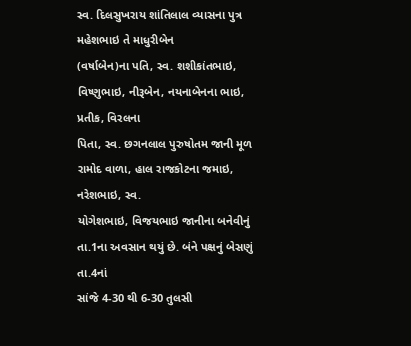સ્વ. દિલસુખરાય શાંતિલાલ વ્યાસના પુત્ર મહેશભાઇ તે માધુરીબેન
(વર્ષાબેન)ના પતિ, સ્વ. શશીકાંતભાઇ, વિષ્ણુભાઇ, નીરૂબેન, નયનાબેનના ભાઇ, પ્રતીક, વિરલના
પિતા, સ્વ. છગનલાલ પુરુષોતમ જાની મૂળ રામોદ વાળા, હાલ રાજકોટના જમાઇ, નરેશભાઇ, સ્વ.
યોગેશભાઇ, વિજયભાઇ જાનીના બનેવીનું તા.1ના અવસાન થયું છે. બંને પક્ષનું બેસણું તા.4નાં
સાંજે 4-30 થી 6-30 તુલસી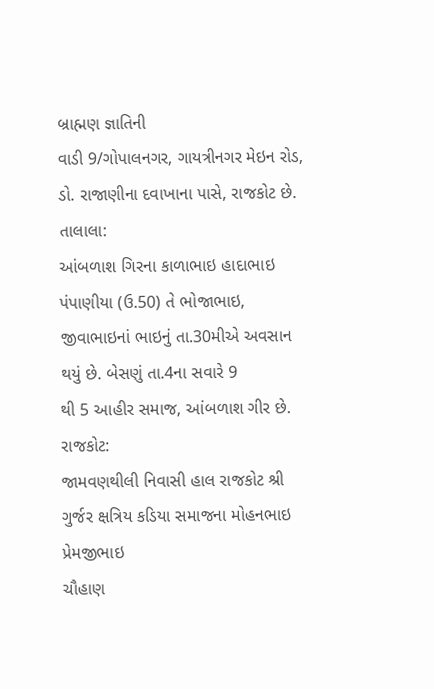બ્રાહ્મણ જ્ઞાતિની
વાડી 9/ગોપાલનગર, ગાયત્રીનગર મેઇન રોડ, ડો. રાજાણીના દવાખાના પાસે, રાજકોટ છે.
તાલાલા:
આંબળાશ ગિરના કાળાભાઇ હાદાભાઇ પંપાણીયા (ઉ.50) તે ભોજાભાઇ, જીવાભાઇનાં ભાઇનું તા.30મીએ અવસાન થયું છે. બેસણું તા.4ના સવારે 9
થી 5 આહીર સમાજ, આંબળાશ ગીર છે.
રાજકોટ:
જામવણથીલી નિવાસી હાલ રાજકોટ શ્રી ગુર્જર ક્ષત્રિય કડિયા સમાજના મોહનભાઇ પ્રેમજીભાઇ
ચૌહાણ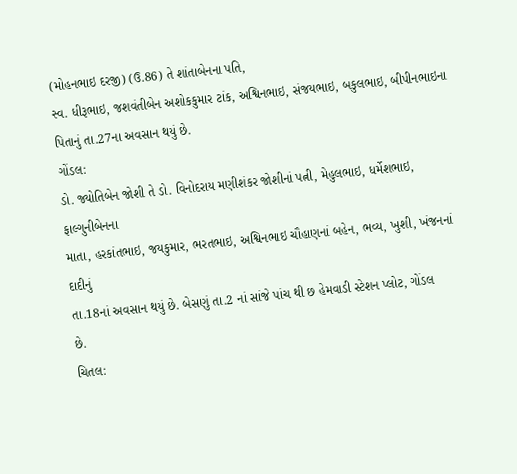(મોહનભાઇ દરજી) (ઉ.86) તે શાંતાબેનના પતિ,
સ્વ. ધીરૂભાઇ, જશવંતીબેન અશોકકુમાર ટાંક, અશ્વિનભાઇ, સંજયભાઇ, બકુલભાઇ, બીપીનભાઇના
પિતાનું તા.27ના અવસાન થયું છે.
ગોંડલ:
ડો. જ્યોતિબેન જોશી તે ડો. વિનોદરાય મણીશંકર જોશીનાં પત્ની, મેહુલભાઇ, ધર્મેશભાઇ, ફાલ્ગુનીબેનના
માતા, હરકાંતભાઇ, જયકુમાર, ભરતભાઇ, અશ્વિનભાઇ ચૌહાણનાં બહેન, ભવ્ય, ખુશી, ખંજનનાં દાદીનું
તા.18નાં અવસાન થયું છે. બેસણું તા.2 નાં સાંજે પાંચ થી છ હેમવાડી સ્ટેશન પ્લોટ, ગોંડલ
છે.
ચિતલ: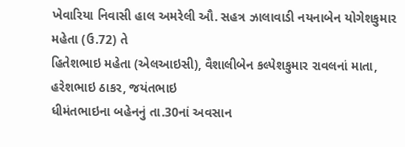ખેવારિયા નિવાસી હાલ અમરેલી ઔ. સહત્ર ઝાલાવાડી નયનાબેન યોગેશકુમાર મહેતા (ઉ.72) તે
હિતેશભાઇ મહેતા (એલઆઇસી), વૈશાલીબેન કલ્પેશકુમાર રાવલનાં માતા, હરેશભાઇ ઠાકર, જયંતભાઇ
ધીમંતભાઇના બહેનનું તા.30નાં અવસાન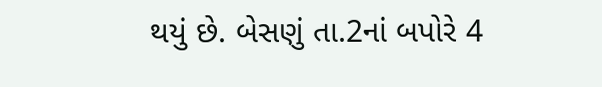થયું છે. બેસણું તા.2નાં બપોરે 4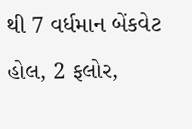થી 7 વર્ધમાન બેંકવેટ
હોલ, 2 ફલોર,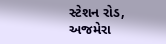સ્ટેશન રોડ, અજમેરા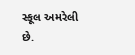સ્કૂલ અમરેલી છે.